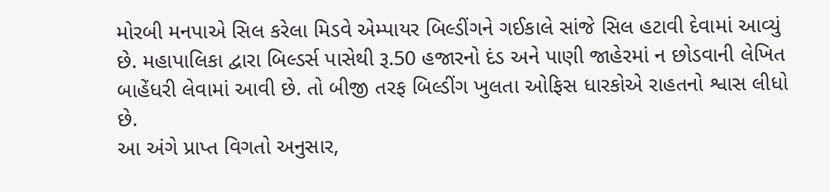મોરબી મનપાએ સિલ કરેલા મિડવે એમ્પાયર બિલ્ડીંગને ગઈકાલે સાંજે સિલ હટાવી દેવામાં આવ્યું છે. મહાપાલિકા દ્વારા બિલ્ડર્સ પાસેથી રૂ.50 હજારનો દંડ અને પાણી જાહેરમાં ન છોડવાની લેખિત બાહેંધરી લેવામાં આવી છે. તો બીજી તરફ બિલ્ડીંગ ખુલતા ઓફિસ ધારકોએ રાહતનો શ્વાસ લીધો છે.
આ અંગે પ્રાપ્ત વિગતો અનુસાર,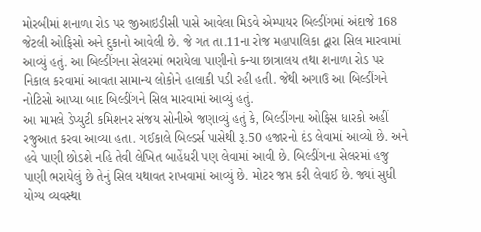મોરબીમાં શનાળા રોડ પર જીઆઇડીસી પાસે આવેલા મિડવે એમ્પાયર બિલ્ડીંગમાં અંદાજે 168 જેટલી ઓફિસો અને દુકાનો આવેલી છે. જે ગત તા.11ના રોજ મહાપાલિકા દ્વારા સિલ મારવામાં આવ્યું હતું. આ બિલ્ડીંગના સેલરમાં ભરાયેલા પાણીનો કન્યા છાત્રાલય તથા શનાળા રોડ પર નિકાલ કરવામાં આવતા સામાન્ય લોકોને હાલાકી પડી રહી હતી. જેથી અગાઉ આ બિલ્ડીંગને નોટિસો આપ્યા બાદ બિલ્ડીંગને સિલ મારવામાં આવ્યું હતું.
આ મામલે ડેપ્યુટી કમિશનર સંજય સોનીએ જણાવ્યું હતું કે, બિલ્ડીંગના ઓફિસ ધારકો અહીં રજુઆત કરવા આવ્યા હતા. ગઈકાલે બિલ્ડર્સ પાસેથી રૂ.50 હજારનો દંડ લેવામાં આવ્યો છે. અને હવે પાણી છોડશે નહિ તેવી લેખિત બાહેંધરી પણ લેવામાં આવી છે. બિલ્ડીંગના સેલરમાં હજુ પાણી ભરાયેલું છે તેનું સિલ યથાવત રાખવામાં આવ્યું છે. મોટર જપ્ત કરી લેવાઈ છે. જ્યાં સુધી યોગ્ય વ્યવસ્થા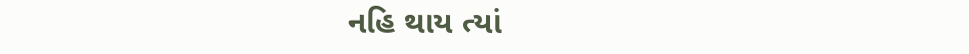નહિ થાય ત્યાં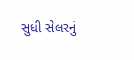સુધી સેલરનું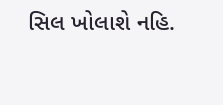સિલ ખોલાશે નહિ.